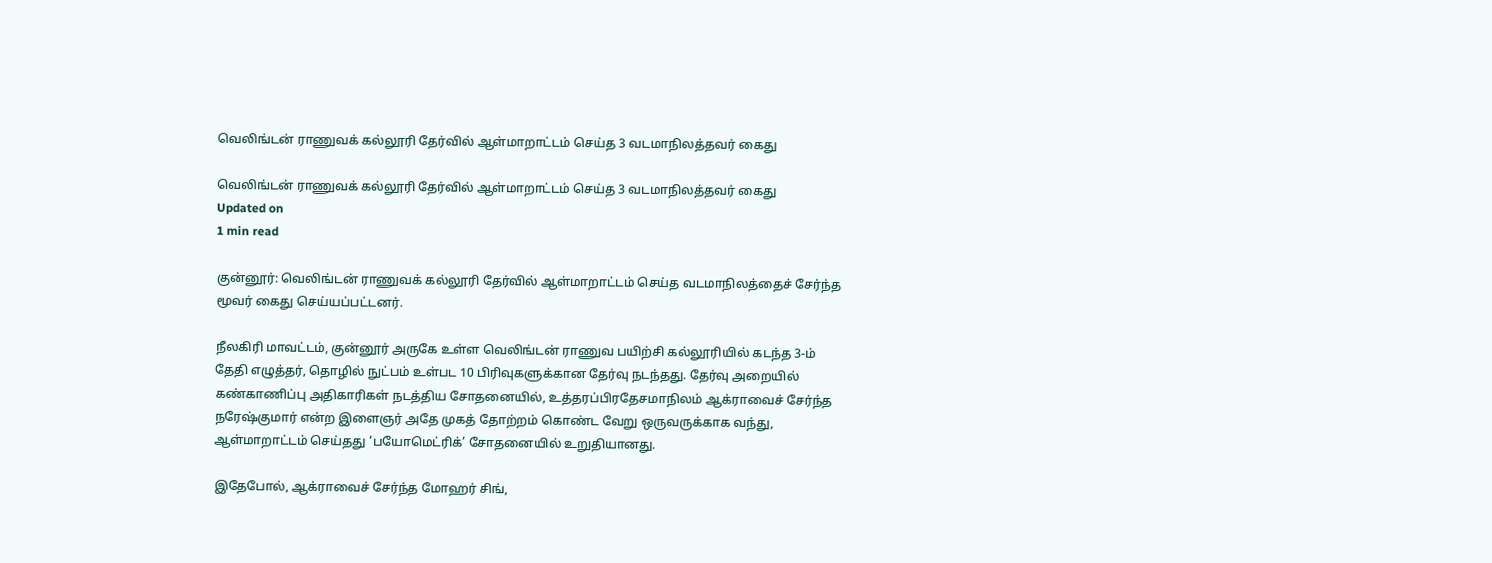வெலிங்டன் ராணுவக் கல்லூரி தேர்வில் ஆள்மாறாட்டம் செய்த 3 வடமாநிலத்தவர் கைது

வெலிங்டன் ராணுவக் கல்லூரி தேர்வில் ஆள்மாறாட்டம் செய்த 3 வடமாநிலத்தவர் கைது
Updated on
1 min read

குன்னூர்: வெலிங்டன் ராணுவக் கல்லூரி தேர்வில் ஆள்மாறாட்டம் செய்த வடமாநிலத்தைச் சேர்ந்த மூவர் கைது செய்யப்பட்டனர்.

நீலகிரி மாவட்டம், குன்னூர் அருகே உள்ள வெலிங்டன் ராணுவ பயிற்சி கல்லூரியில் கடந்த 3-ம் தேதி எழுத்தர், தொழில் நுட்பம் உள்பட 10 பிரிவுகளுக்கான தேர்வு நடந்தது. தேர்வு அறையில் கண்காணிப்பு அதிகாரிகள் நடத்திய சோதனையில், உத்தரப்பிரதேசமாநிலம் ஆக்ராவைச் சேர்ந்த நரேஷ்குமார் என்ற இளைஞர் அதே முகத் தோற்றம் கொண்ட வேறு ஒருவருக்காக வந்து, ஆள்மாறாட்டம் செய்தது ‘பயோமெட்ரிக்’ சோதனையில் உறுதியானது.

இதேபோல், ஆக்ராவைச் சேர்ந்த மோஹர் சிங்,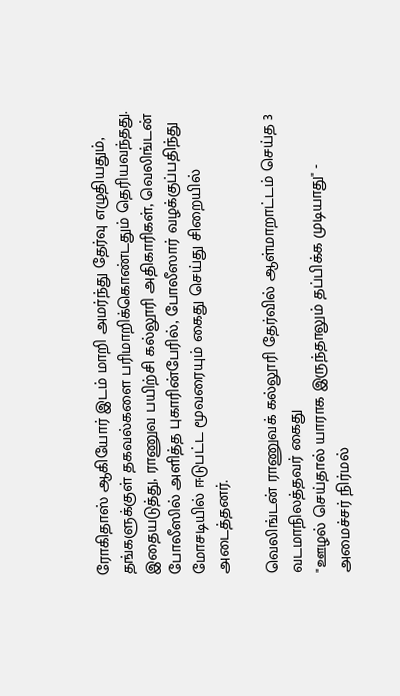ரோகிதாஸ் ஆகியோர் இடம் மாறி அமர்ந்து தேர்வு எழுதியதும், தங்களுக்குள் தகவல்களை பரிமாறிக்கொண்டதும் தெரியவந்தது. இதையடுத்து, ராணுவ பயிற்சி கல்லூரி அதிகாரிகள், வெலிங்டன் போலீஸில் அளித்த புகாரின்பேரில், போலீஸார் வழக்குப்பதிந்து மோசடியில் ஈடுபட்ட மூவரையும் கைது செய்து சிறையில் அடைத்தனர்.

வெலிங்டன் ராணுவக் கல்லூரி தேர்வில் ஆள்மாறாட்டம் செய்த 3 வடமாநிலத்தவர் கைது
"ஊழல் செய்தால் யாராக இருந்தாலும் தப்பிக்க முடியாது" - அமைச்சர் நிர்மல்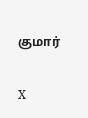குமார்

X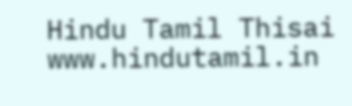Hindu Tamil Thisai
www.hindutamil.in